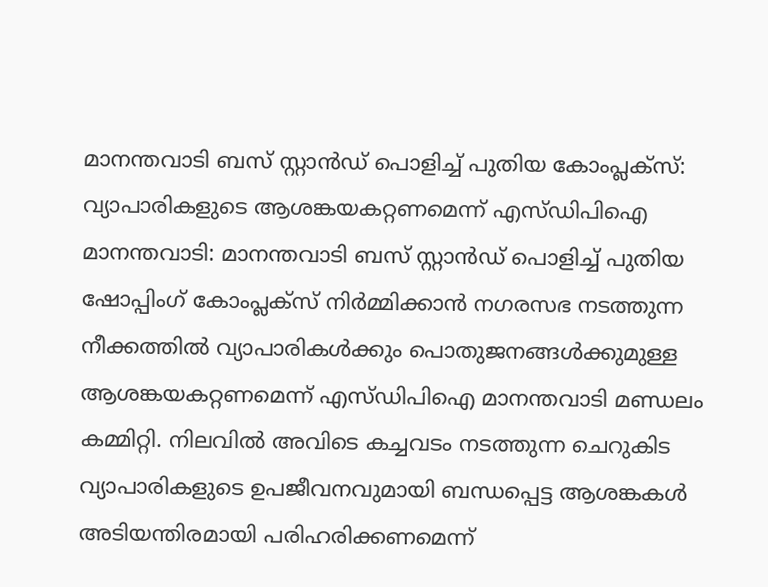മാനന്തവാടി ബസ് സ്റ്റാൻഡ് പൊളിച്ച് പുതിയ കോംപ്ലക്സ്: വ്യാപാരികളുടെ ആശങ്കയകറ്റണമെന്ന് എസ്ഡിപിഐ
മാനന്തവാടി: മാനന്തവാടി ബസ് സ്റ്റാൻഡ് പൊളിച്ച് പുതിയ ഷോപ്പിംഗ് കോംപ്ലക്സ് നിർമ്മിക്കാൻ നഗരസഭ നടത്തുന്ന നീക്കത്തിൽ വ്യാപാരികൾക്കും പൊതുജനങ്ങൾക്കുമുള്ള ആശങ്കയകറ്റണമെന്ന് എസ്ഡിപിഐ മാനന്തവാടി മണ്ഡലം കമ്മിറ്റി. നിലവിൽ അവിടെ കച്ചവടം നടത്തുന്ന ചെറുകിട വ്യാപാരികളുടെ ഉപജീവനവുമായി ബന്ധപ്പെട്ട ആശങ്കകൾ അടിയന്തിരമായി പരിഹരിക്കണമെന്ന്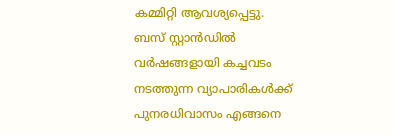കമ്മിറ്റി ആവശ്യപ്പെട്ടു.
ബസ് സ്റ്റാൻഡിൽ വർഷങ്ങളായി കച്ചവടം നടത്തുന്ന വ്യാപാരികൾക്ക് പുനരധിവാസം എങ്ങനെ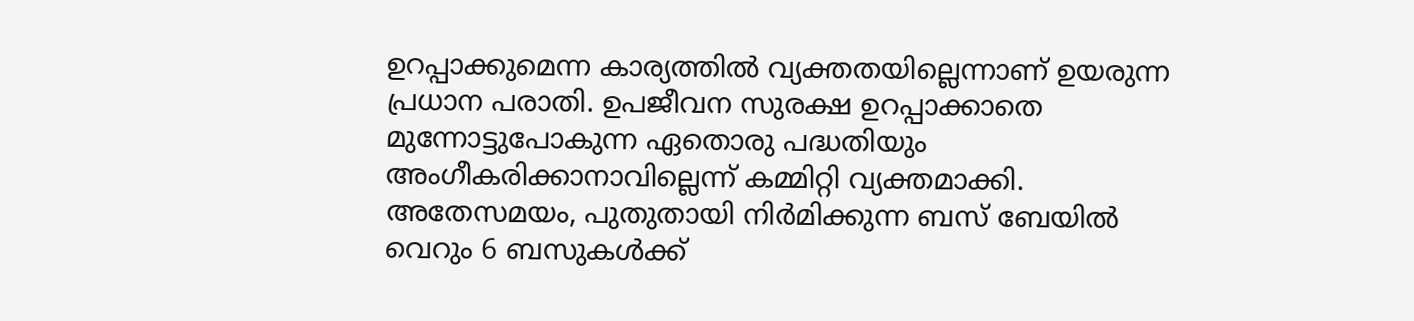ഉറപ്പാക്കുമെന്ന കാര്യത്തിൽ വ്യക്തതയില്ലെന്നാണ് ഉയരുന്ന പ്രധാന പരാതി. ഉപജീവന സുരക്ഷ ഉറപ്പാക്കാതെ മുന്നോട്ടുപോകുന്ന ഏതൊരു പദ്ധതിയും അംഗീകരിക്കാനാവില്ലെന്ന് കമ്മിറ്റി വ്യക്തമാക്കി.
അതേസമയം, പുതുതായി നിർമിക്കുന്ന ബസ് ബേയിൽ വെറും 6 ബസുകൾക്ക്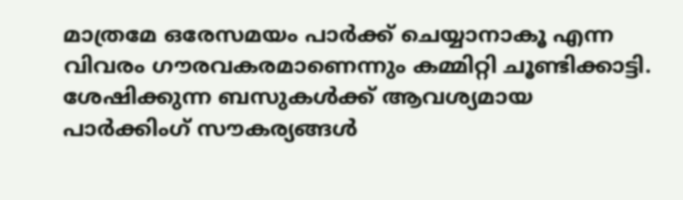മാത്രമേ ഒരേസമയം പാർക്ക് ചെയ്യാനാകൂ എന്ന വിവരം ഗൗരവകരമാണെന്നും കമ്മിറ്റി ചൂണ്ടിക്കാട്ടി. ശേഷിക്കുന്ന ബസുകൾക്ക് ആവശ്യമായ പാർക്കിംഗ് സൗകര്യങ്ങൾ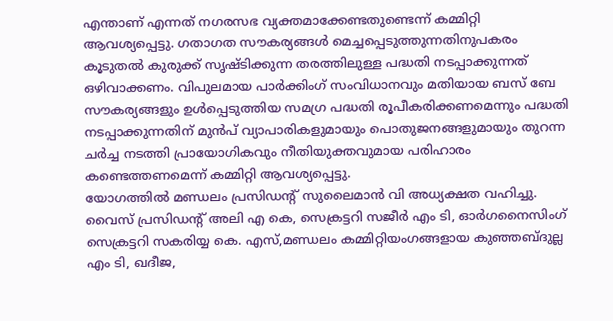എന്താണ് എന്നത് നഗരസഭ വ്യക്തമാക്കേണ്ടതുണ്ടെന്ന് കമ്മിറ്റി ആവശ്യപ്പെട്ടു. ഗതാഗത സൗകര്യങ്ങൾ മെച്ചപ്പെടുത്തുന്നതിനുപകരം കൂടുതൽ കുരുക്ക് സൃഷ്ടിക്കുന്ന തരത്തിലുള്ള പദ്ധതി നടപ്പാക്കുന്നത് ഒഴിവാക്കണം. വിപുലമായ പാർക്കിംഗ് സംവിധാനവും മതിയായ ബസ് ബേ സൗകര്യങ്ങളും ഉൾപ്പെടുത്തിയ സമഗ്ര പദ്ധതി രൂപീകരിക്കണമെന്നും പദ്ധതി നടപ്പാക്കുന്നതിന് മുൻപ് വ്യാപാരികളുമായും പൊതുജനങ്ങളുമായും തുറന്ന ചർച്ച നടത്തി പ്രായോഗികവും നീതിയുക്തവുമായ പരിഹാരം കണ്ടെത്തണമെന്ന് കമ്മിറ്റി ആവശ്യപ്പെട്ടു.
യോഗത്തിൽ മണ്ഡലം പ്രസിഡന്റ് സുലൈമാൻ വി അധ്യക്ഷത വഹിച്ചു. വൈസ് പ്രസിഡന്റ് അലി എ കെ, സെക്രട്ടറി സജീർ എം ടി, ഓർഗനൈസിംഗ് സെക്രട്ടറി സകരിയ്യ കെ. എസ്,മണ്ഡലം കമ്മിറ്റിയംഗങ്ങളായ കുഞ്ഞബ്ദുല്ല എം ടി, ഖദീജ,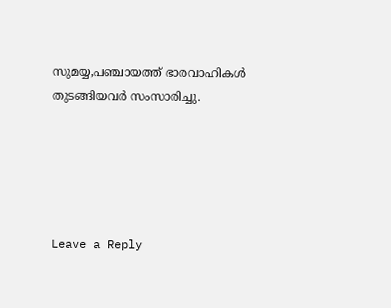സുമയ്യ,പഞ്ചായത്ത് ഭാരവാഹികൾ തുടങ്ങിയവർ സംസാരിച്ചു.





Leave a Reply